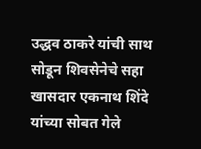उद्धव ठाकरे यांची साथ सोडून शिवसेनेचे सहा खासदार एकनाथ शिंदे यांच्या सोबत गेले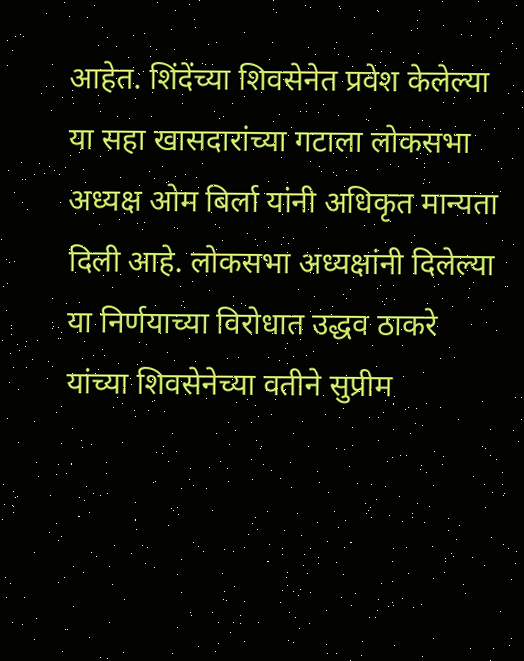आहेत. शिंदेंच्या शिवसेनेत प्रवेश केलेल्या या सहा खासदारांच्या गटाला लोकसभा अध्यक्ष ओम बिर्ला यांनी अधिकृत मान्यता दिली आहे. लोकसभा अध्यक्षांनी दिलेल्या या निर्णयाच्या विरोधात उद्धव ठाकरे यांच्या शिवसेनेच्या वतीने सुप्रीम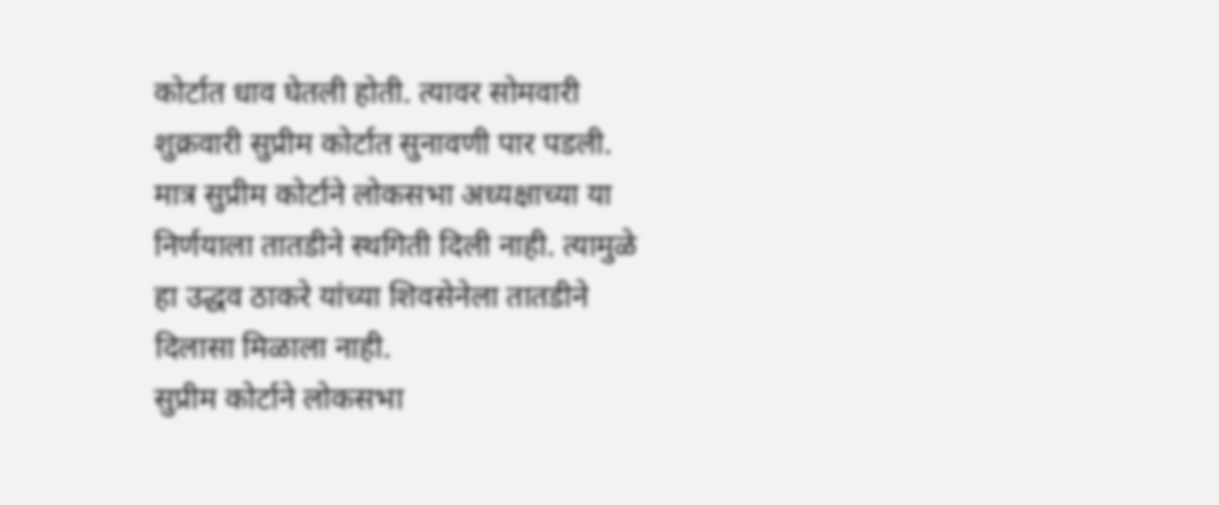कोर्टात धाव घेतली होती. त्यावर सोमवारी शुक्रवारी सुप्रीम कोर्टात सुनावणी पार पडली. मात्र सुप्रीम कोर्टाने लोकसभा अध्यक्षाच्या या निर्णयाला तातडीने स्थगिती दिली नाही. त्यामुळे हा उद्धव ठाकरे यांच्या शिवसेनेला तातडीने दिलासा मिळाला नाही.
सुप्रीम कोर्टाने लोकसभा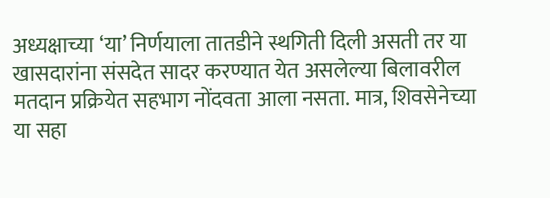अध्यक्षाच्या ‘या’ निर्णयाला तातडीने स्थगिती दिली असती तर या खासदारांना संसदेत सादर करण्यात येत असलेल्या बिलावरील मतदान प्रक्रियेत सहभाग नोंदवता आला नसता. मात्र, शिवसेनेच्या या सहा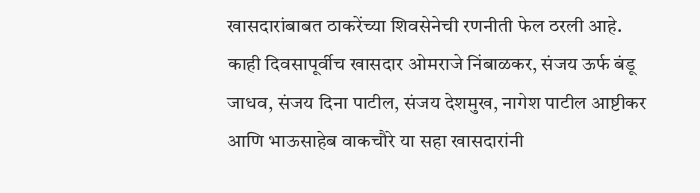खासदारांबाबत ठाकरेंच्या शिवसेनेची रणनीती फेल ठरली आहे.
काही दिवसापूर्वीच खासदार ओमराजे निंबाळकर, संजय ऊर्फ बंडू जाधव, संजय दिना पाटील, संजय देशमुख, नागेश पाटील आष्टीकर आणि भाऊसाहेब वाकचौरे या सहा खासदारांनी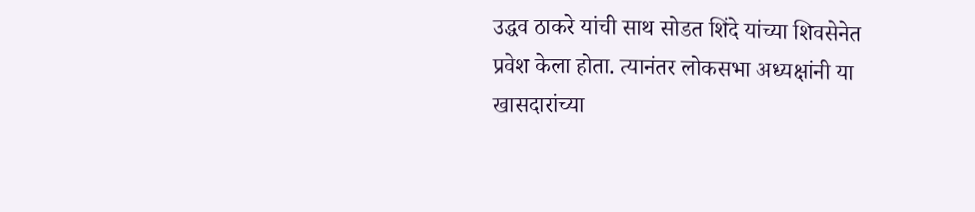उद्धव ठाकरे यांची साथ सोडत शिंदे यांच्या शिवसेनेत प्रवेश केला होता. त्यानंतर लोकसभा अध्यक्षांनी या खासदारांच्या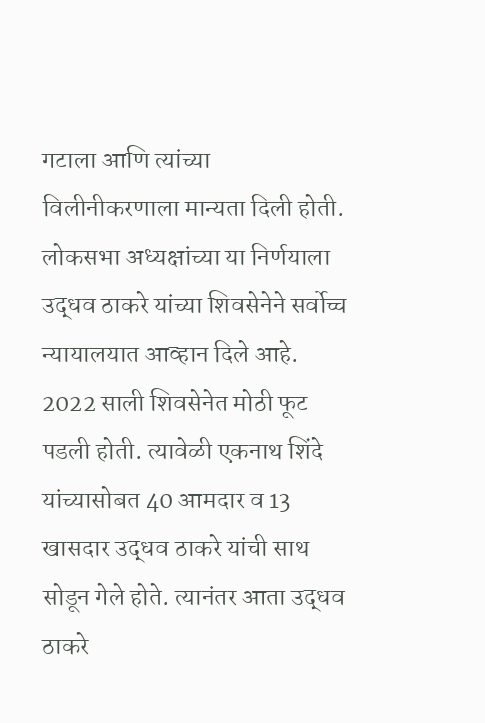गटाला आणि त्यांच्या विलीनीकरणाला मान्यता दिली होती. लोकसभा अध्यक्षांच्या या निर्णयाला उद्धव ठाकरे यांच्या शिवसेनेने सर्वोच्च न्यायालयात आव्हान दिले आहे.
2022 साली शिवसेनेत मोठी फूट पडली होती. त्यावेळी एकनाथ शिंदे यांच्यासोबत 40 आमदार व 13 खासदार उद्धव ठाकरे यांची साथ सोडून गेले होते. त्यानंतर आता उद्धव ठाकरे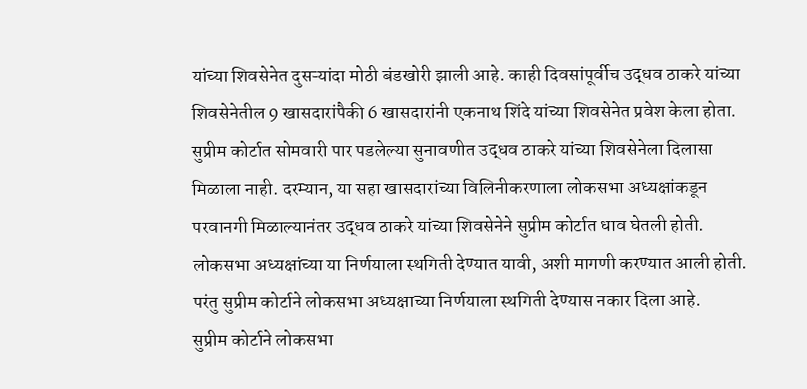यांच्या शिवसेनेत दुसऱ्यांदा मोठी बंडखोरी झाली आहे. काही दिवसांपूर्वीच उद्धव ठाकरे यांच्या शिवसेनेतील 9 खासदारांपैकी 6 खासदारांनी एकनाथ शिंदे यांच्या शिवसेनेत प्रवेश केला होता.
सुप्रीम कोर्टात सोमवारी पार पडलेल्या सुनावणीत उद्धव ठाकरे यांच्या शिवसेनेला दिलासा मिळाला नाही. दरम्यान, या सहा खासदारांच्या विलिनीकरणाला लोकसभा अध्यक्षांकडून परवानगी मिळाल्यानंतर उद्धव ठाकरे यांच्या शिवसेनेने सुप्रीम कोर्टात धाव घेतली होती. लोकसभा अध्यक्षांच्या या निर्णयाला स्थगिती देण्यात यावी, अशी मागणी करण्यात आली होती. परंतु सुप्रीम कोर्टाने लोकसभा अध्यक्षाच्या निर्णयाला स्थगिती देण्यास नकार दिला आहे.
सुप्रीम कोर्टाने लोकसभा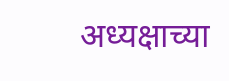अध्यक्षाच्या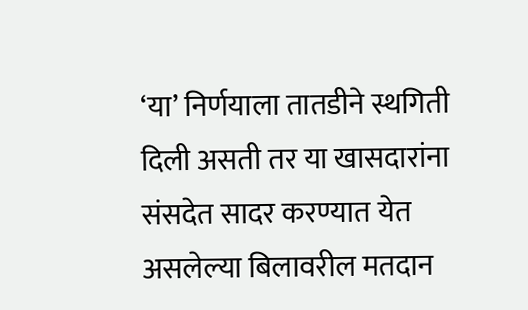‘या’ निर्णयाला तातडीने स्थगिती दिली असती तर या खासदारांना संसदेत सादर करण्यात येत असलेल्या बिलावरील मतदान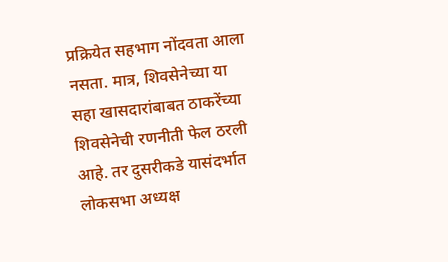प्रक्रियेत सहभाग नोंदवता आला नसता. मात्र, शिवसेनेच्या या सहा खासदारांबाबत ठाकरेंच्या शिवसेनेची रणनीती फेल ठरली आहे. तर दुसरीकडे यासंदर्भात लोकसभा अध्यक्ष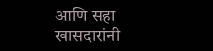आणि सहा खासदारांनी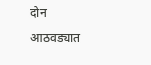दोन आठवड्यात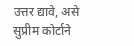उत्तर द्यावे, असे सुप्रीम कोर्टाने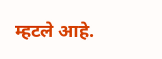म्हटले आहे.